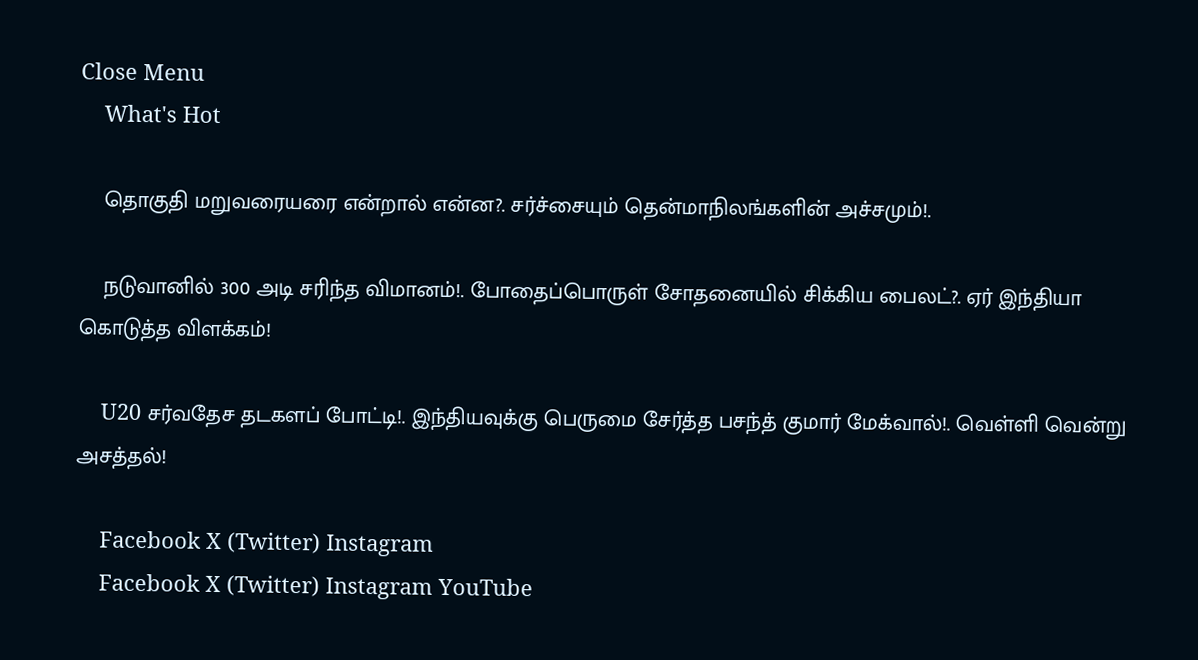Close Menu
    What's Hot

    தொகுதி மறுவரையரை என்றால் என்ன?. சர்ச்சையும் தென்மாநிலங்களின் அச்சமும்!.

    நடுவானில் 300 அடி சரிந்த விமானம்!. போதைப்பொருள் சோதனையில் சிக்கிய பைலட்?. ஏர் இந்தியா கொடுத்த விளக்கம்!

    U20 சர்வதேச தடகளப் போட்டி!. இந்தியவுக்கு பெருமை சேர்த்த பசந்த் குமார் மேக்வால்!. வெள்ளி வென்று அசத்தல்!

    Facebook X (Twitter) Instagram
    Facebook X (Twitter) Instagram YouTube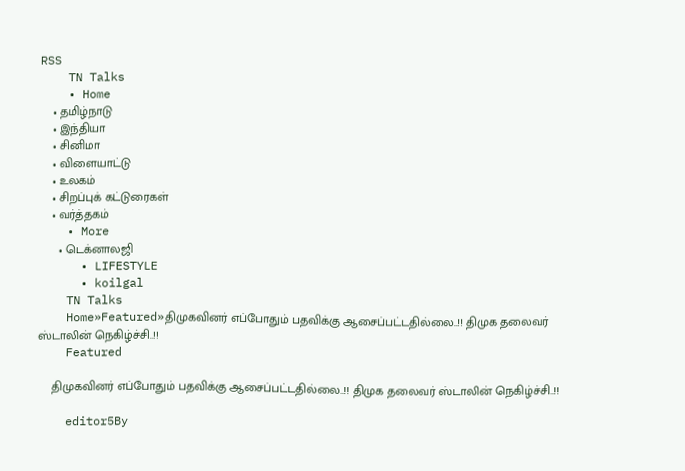RSS
    TN Talks
    • Home
    • தமிழ்நாடு
    • இந்தியா
    • சினிமா
    • விளையாட்டு
    • உலகம்
    • சிறப்புக் கட்டுரைகள்
    • வர்த்தகம்
    • More
      • டெக்னாலஜி
      • LIFESTYLE
      • koilgal
    TN Talks
    Home»Featured»திமுகவினர் எப்போதும் பதவிக்கு ஆசைப்பட்டதில்லை..!! திமுக தலைவர் ஸ்டாலின் நெகிழ்ச்சி..!!
    Featured

    திமுகவினர் எப்போதும் பதவிக்கு ஆசைப்பட்டதில்லை..!! திமுக தலைவர் ஸ்டாலின் நெகிழ்ச்சி..!!

    editor5By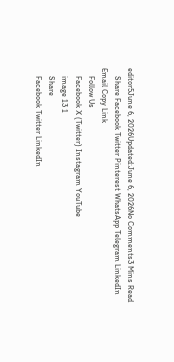editor5June 6, 2026Updated:June 6, 2026No Comments3 Mins Read
    Share Facebook Twitter Pinterest WhatsApp Telegram LinkedIn Email Copy Link
    Follow Us
    Facebook X (Twitter) Instagram YouTube
    image 13 1
    Share
    Facebook Twitter LinkedIn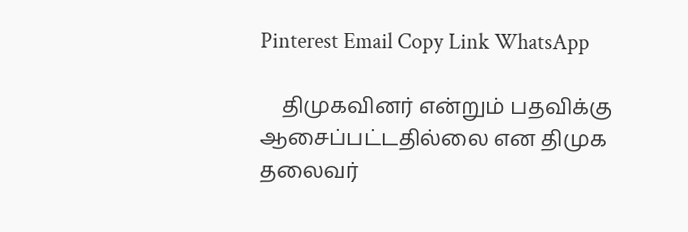Pinterest Email Copy Link WhatsApp

    திமுகவினர் என்றும் பதவிக்கு ஆசைப்பட்டதில்லை என திமுக தலைவர்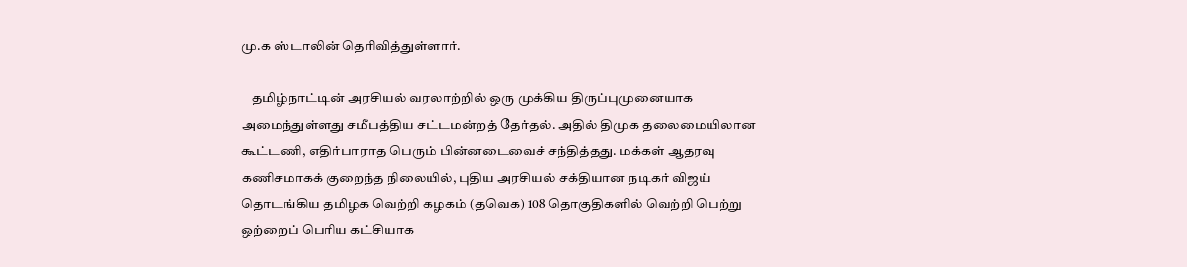மு.க ஸ்டாலின் தெரிவித்துள்ளார்.

    தமிழ்நாட்டின் அரசியல் வரலாற்றில் ஒரு முக்கிய திருப்புமுனையாக அமைந்துள்ளது சமீபத்திய சட்டமன்றத் தேர்தல். அதில் திமுக தலைமையிலான கூட்டணி, எதிர்பாராத பெரும் பின்னடைவைச் சந்தித்தது. மக்கள் ஆதரவு கணிசமாகக் குறைந்த நிலையில், புதிய அரசியல் சக்தியான நடிகர் விஜய் தொடங்கிய தமிழக வெற்றி கழகம் (தவெக) 108 தொகுதிகளில் வெற்றி பெற்று ஒற்றைப் பெரிய கட்சியாக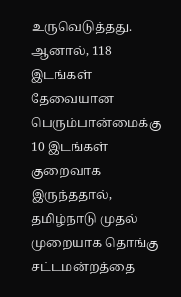உருவெடுத்தது. ஆனால், 118 இடங்கள் தேவையான பெரும்பான்மைக்கு 10 இடங்கள் குறைவாக இருந்ததால், தமிழ்நாடு முதல் முறையாக தொங்கு சட்டமன்றத்தை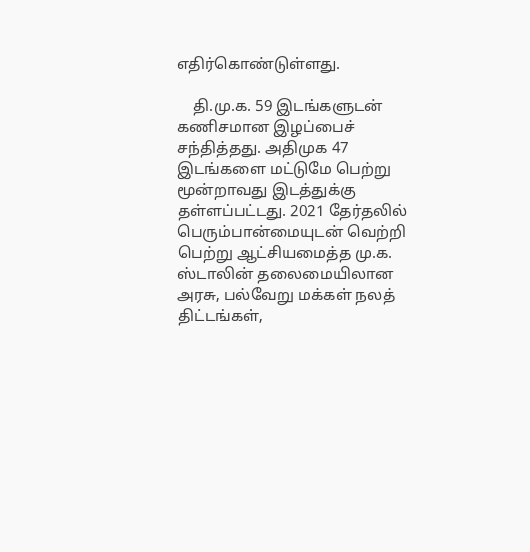எதிர்கொண்டுள்ளது.

    தி.மு.க. 59 இடங்களுடன் கணிசமான இழப்பைச் சந்தித்தது. அதிமுக 47 இடங்களை மட்டுமே பெற்று மூன்றாவது இடத்துக்கு தள்ளப்பட்டது. 2021 தேர்தலில் பெரும்பான்மையுடன் வெற்றி பெற்று ஆட்சியமைத்த மு.க. ஸ்டாலின் தலைமையிலான அரசு, பல்வேறு மக்கள் நலத் திட்டங்கள்,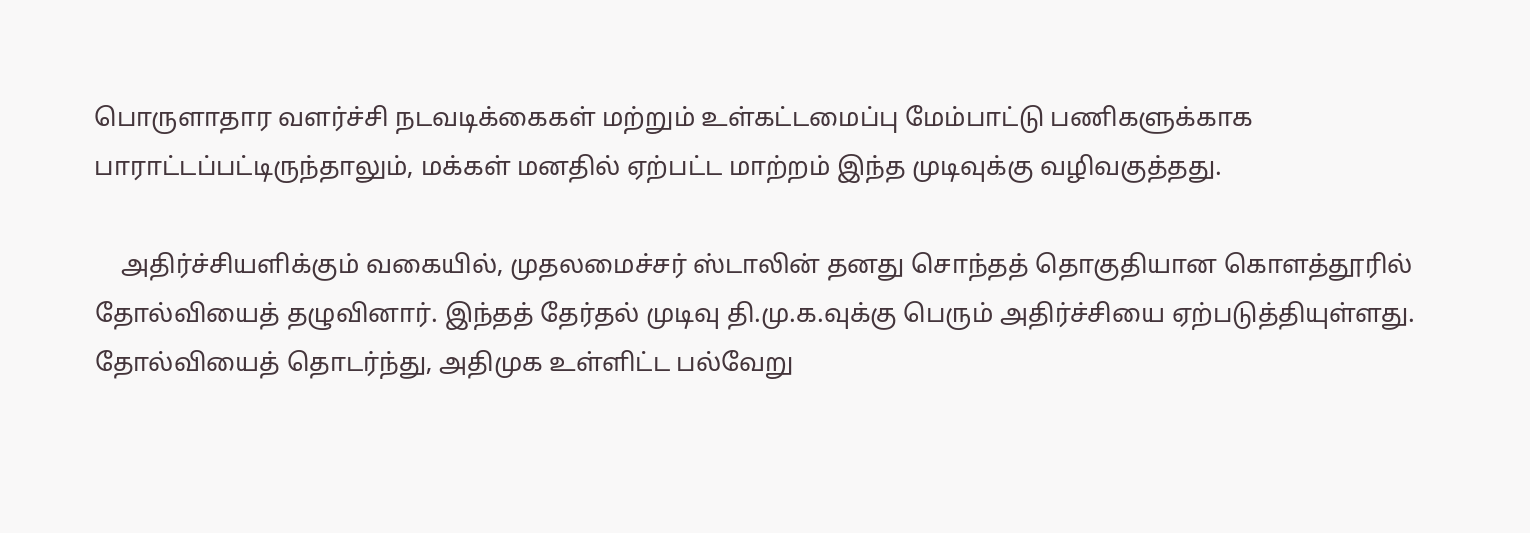பொருளாதார வளர்ச்சி நடவடிக்கைகள் மற்றும் உள்கட்டமைப்பு மேம்பாட்டு பணிகளுக்காக பாராட்டப்பட்டிருந்தாலும், மக்கள் மனதில் ஏற்பட்ட மாற்றம் இந்த முடிவுக்கு வழிவகுத்தது.

    அதிர்ச்சியளிக்கும் வகையில், முதலமைச்சர் ஸ்டாலின் தனது சொந்தத் தொகுதியான கொளத்தூரில் தோல்வியைத் தழுவினார். இந்தத் தேர்தல் முடிவு தி.மு.க.வுக்கு பெரும் அதிர்ச்சியை ஏற்படுத்தியுள்ளது. தோல்வியைத் தொடர்ந்து, அதிமுக உள்ளிட்ட பல்வேறு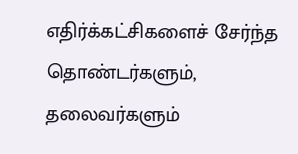எதிர்க்கட்சிகளைச் சேர்ந்த தொண்டர்களும், தலைவர்களும்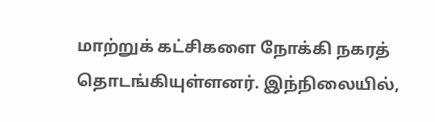மாற்றுக் கட்சிகளை நோக்கி நகரத் தொடங்கியுள்ளனர். இந்நிலையில்,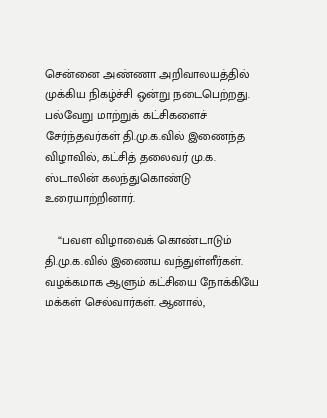சென்னை அண்ணா அறிவாலயத்தில் முக்கிய நிகழ்ச்சி ஒன்று நடைபெற்றது. பல்வேறு மாற்றுக் கட்சிகளைச் சேர்ந்தவர்கள் தி.மு.க.வில் இணைந்த விழாவில், கட்சித் தலைவர் மு.க. ஸ்டாலின் கலந்துகொண்டு உரையாற்றினார்.

    “பவள விழாவைக் கொண்டாடும் தி.மு.க.வில் இணைய வந்துள்ளீர்கள். வழக்கமாக ஆளும் கட்சியை நோக்கியே மக்கள் செல்வார்கள். ஆனால்,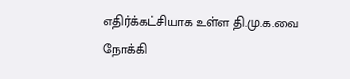எதிர்க்கட்சியாக உள்ள தி.மு.க.வை நோக்கி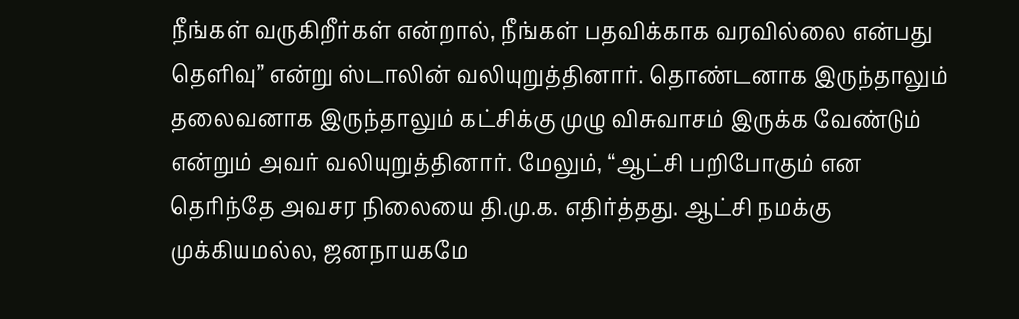நீங்கள் வருகிறீர்கள் என்றால், நீங்கள் பதவிக்காக வரவில்லை என்பது தெளிவு” என்று ஸ்டாலின் வலியுறுத்தினார். தொண்டனாக இருந்தாலும் தலைவனாக இருந்தாலும் கட்சிக்கு முழு விசுவாசம் இருக்க வேண்டும் என்றும் அவர் வலியுறுத்தினார். மேலும், “ஆட்சி பறிபோகும் என தெரிந்தே அவசர நிலையை தி.மு.க. எதிர்த்தது. ஆட்சி நமக்கு முக்கியமல்ல, ஜனநாயகமே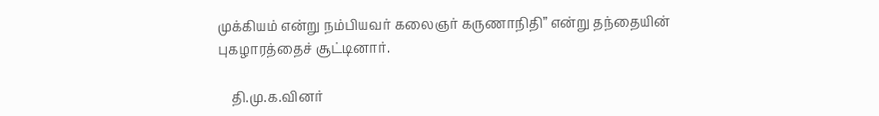முக்கியம் என்று நம்பியவர் கலைஞர் கருணாநிதி” என்று தந்தையின் புகழாரத்தைச் சூட்டினார்.

    தி.மு.க.வினர்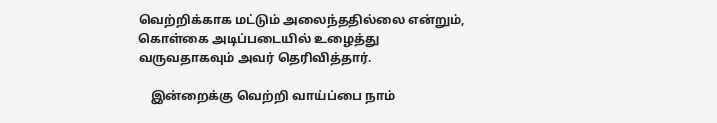வெற்றிக்காக மட்டும் அலைந்ததில்லை என்றும், கொள்கை அடிப்படையில் உழைத்து வருவதாகவும் அவர் தெரிவித்தார்.

    இன்றைக்கு வெற்றி வாய்ப்பை நாம்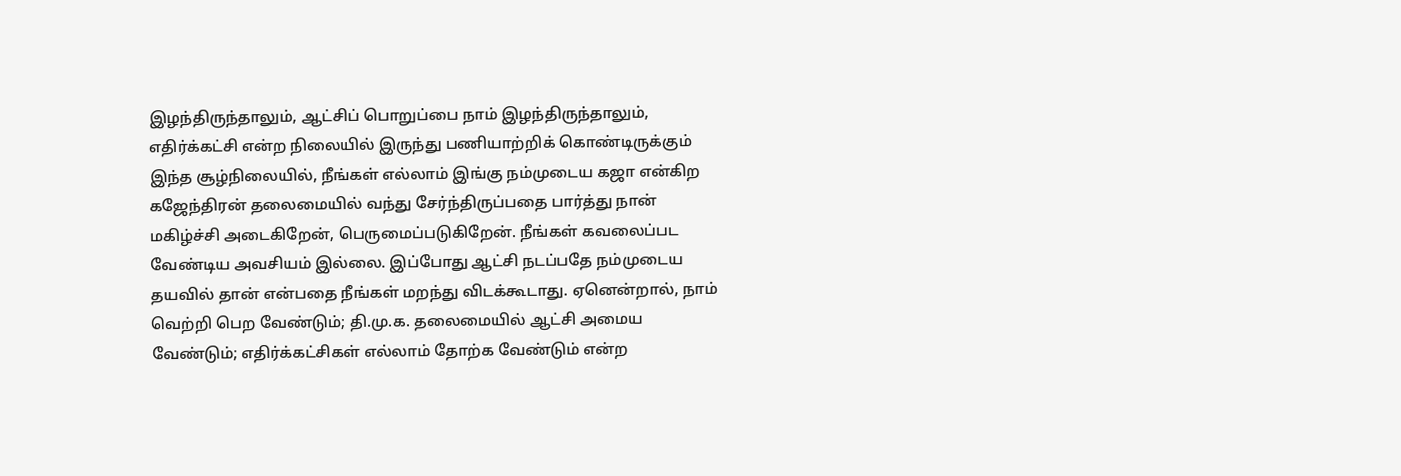இழந்திருந்தாலும், ஆட்சிப் பொறுப்பை நாம் இழந்திருந்தாலும், எதிர்க்கட்சி என்ற நிலையில் இருந்து பணியாற்றிக் கொண்டிருக்கும் இந்த சூழ்நிலையில், நீங்கள் எல்லாம் இங்கு நம்முடைய கஜா என்கிற கஜேந்திரன் தலைமையில் வந்து சேர்ந்திருப்பதை பார்த்து நான் மகிழ்ச்சி அடைகிறேன், பெருமைப்படுகிறேன். நீங்கள் கவலைப்பட வேண்டிய அவசியம் இல்லை. இப்போது ஆட்சி நடப்பதே நம்முடைய தயவில் தான் என்பதை நீங்கள் மறந்து விடக்கூடாது. ஏனென்றால், நாம் வெற்றி பெற வேண்டும்; தி.மு.க. தலைமையில் ஆட்சி அமைய வேண்டும்; எதிர்க்கட்சிகள் எல்லாம் தோற்க வேண்டும் என்ற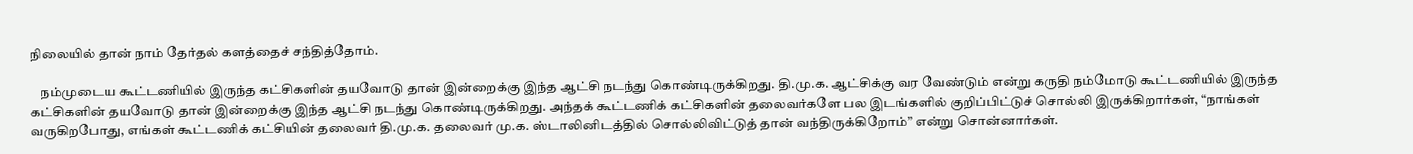நிலையில் தான் நாம் தேர்தல் களத்தைச் சந்தித்தோம்.

    நம்முடைய கூட்டணியில் இருந்த கட்சிகளின் தயவோடு தான் இன்றைக்கு இந்த ஆட்சி நடந்து கொண்டிருக்கிறது. தி.மு.க. ஆட்சிக்கு வர வேண்டும் என்று கருதி நம்மோடு கூட்டணியில் இருந்த கட்சிகளின் தயவோடு தான் இன்றைக்கு இந்த ஆட்சி நடந்து கொண்டிருக்கிறது. அந்தக் கூட்டணிக் கட்சிகளின் தலைவர்களே பல இடங்களில் குறிப்பிட்டுச் சொல்லி இருக்கிறார்கள், “நாங்கள் வருகிறபோது, எங்கள் கூட்டணிக் கட்சியின் தலைவர் தி.மு.க. தலைவர் மு.க. ஸ்டாலினிடத்தில் சொல்லிவிட்டுத் தான் வந்திருக்கிறோம்” என்று சொன்னார்கள்.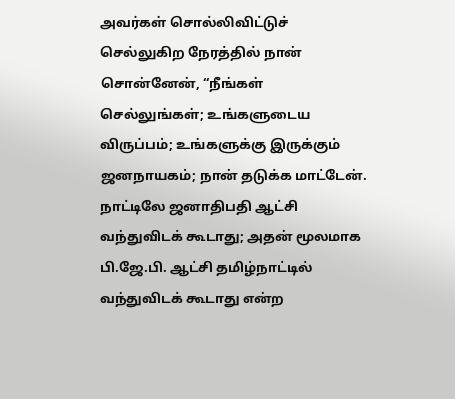அவர்கள் சொல்லிவிட்டுச் செல்லுகிற நேரத்தில் நான் சொன்னேன், “நீங்கள் செல்லுங்கள்; உங்களுடைய விருப்பம்; உங்களுக்கு இருக்கும் ஜனநாயகம்; நான் தடுக்க மாட்டேன். நாட்டிலே ஜனாதிபதி ஆட்சி வந்துவிடக் கூடாது; அதன் மூலமாக பி.ஜே.பி. ஆட்சி தமிழ்நாட்டில் வந்துவிடக் கூடாது என்ற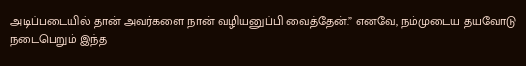அடிப்படையில் தான் அவர்களை நான் வழியனுப்பி வைத்தேன்.” எனவே, நம்முடைய தயவோடு நடைபெறும் இந்த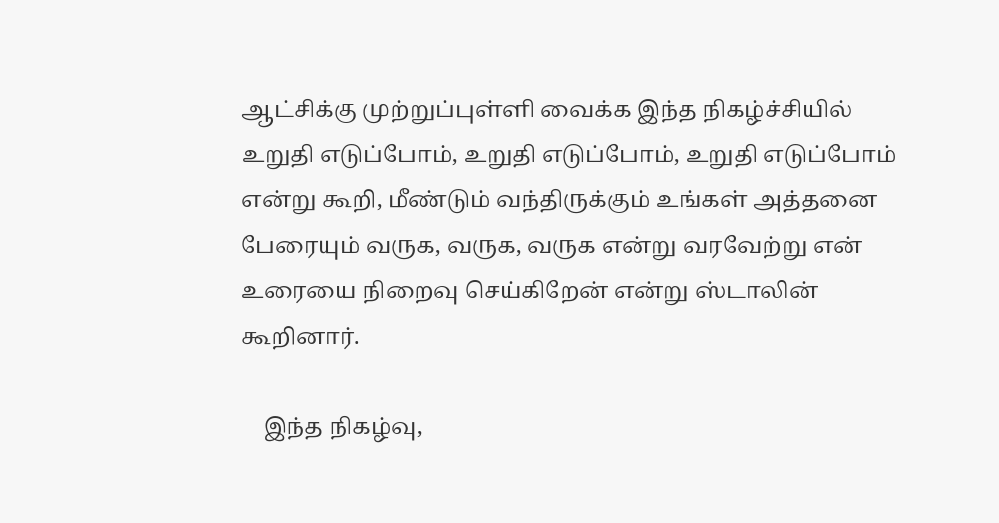ஆட்சிக்கு முற்றுப்புள்ளி வைக்க இந்த நிகழ்ச்சியில் உறுதி எடுப்போம், உறுதி எடுப்போம், உறுதி எடுப்போம் என்று கூறி, மீண்டும் வந்திருக்கும் உங்கள் அத்தனை பேரையும் வருக, வருக, வருக என்று வரவேற்று என் உரையை நிறைவு செய்கிறேன் என்று ஸ்டாலின் கூறினார்.

    இந்த நிகழ்வு,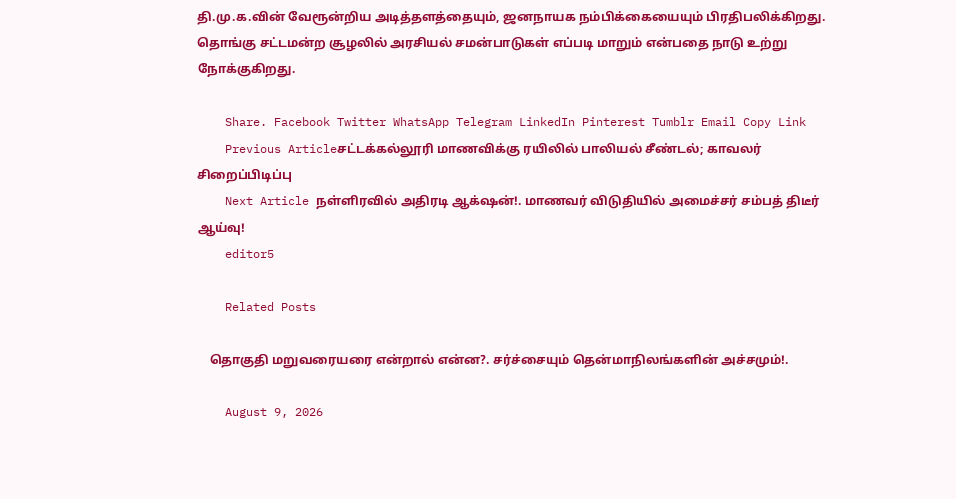தி.மு.க.வின் வேரூன்றிய அடித்தளத்தையும், ஜனநாயக நம்பிக்கையையும் பிரதிபலிக்கிறது. தொங்கு சட்டமன்ற சூழலில் அரசியல் சமன்பாடுகள் எப்படி மாறும் என்பதை நாடு உற்று நோக்குகிறது.

    Share. Facebook Twitter WhatsApp Telegram LinkedIn Pinterest Tumblr Email Copy Link
    Previous Articleசட்டக்கல்லூரி மாணவிக்கு ரயிலில் பாலியல் சீண்டல்; காவலர் சிறைப்பிடிப்பு
    Next Article நள்ளிரவில் அதிரடி ஆக்‌ஷன்!. மாணவர் விடுதியில் அமைச்சர் சம்பத் திடீர் ஆய்வு!
    editor5

    Related Posts

    தொகுதி மறுவரையரை என்றால் என்ன?. சர்ச்சையும் தென்மாநிலங்களின் அச்சமும்!.

    August 9, 2026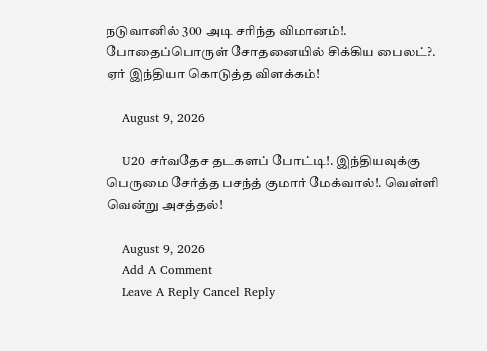நடுவானில் 300 அடி சரிந்த விமானம்!. போதைப்பொருள் சோதனையில் சிக்கிய பைலட்?. ஏர் இந்தியா கொடுத்த விளக்கம்!

    August 9, 2026

    U20 சர்வதேச தடகளப் போட்டி!. இந்தியவுக்கு பெருமை சேர்த்த பசந்த் குமார் மேக்வால்!. வெள்ளி வென்று அசத்தல்!

    August 9, 2026
    Add A Comment
    Leave A Reply Cancel Reply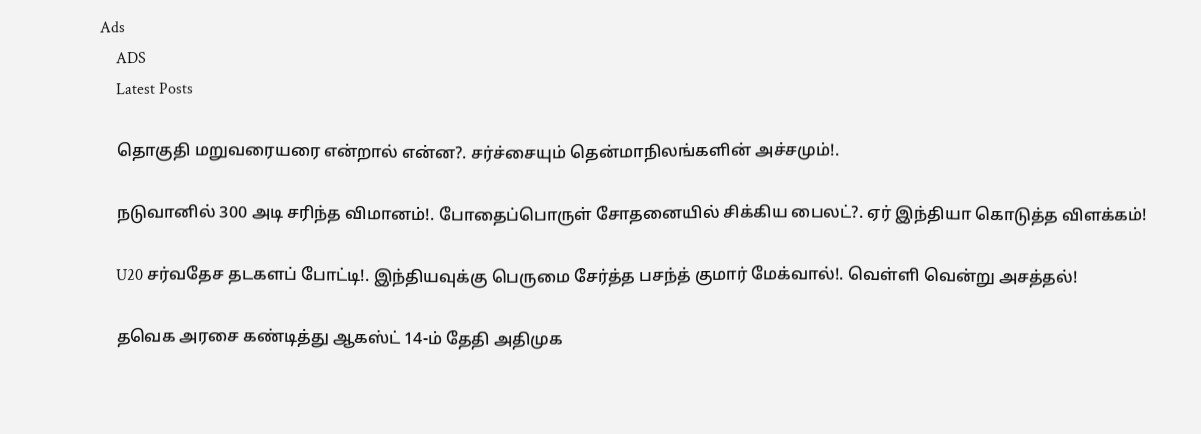Ads
    ADS
    Latest Posts

    தொகுதி மறுவரையரை என்றால் என்ன?. சர்ச்சையும் தென்மாநிலங்களின் அச்சமும்!.

    நடுவானில் 300 அடி சரிந்த விமானம்!. போதைப்பொருள் சோதனையில் சிக்கிய பைலட்?. ஏர் இந்தியா கொடுத்த விளக்கம்!

    U20 சர்வதேச தடகளப் போட்டி!. இந்தியவுக்கு பெருமை சேர்த்த பசந்த் குமார் மேக்வால்!. வெள்ளி வென்று அசத்தல்!

    தவெக அரசை கண்டித்து ஆகஸ்ட் 14-ம் தேதி அதிமுக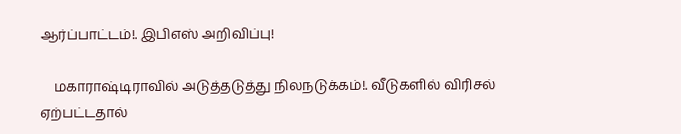ஆர்ப்பாட்டம்!. இபிஎஸ் அறிவிப்பு!

    மகாராஷ்டிராவில் அடுத்தடுத்து நிலநடுக்கம்!. வீடுகளில் விரிசல் ஏற்பட்டதால்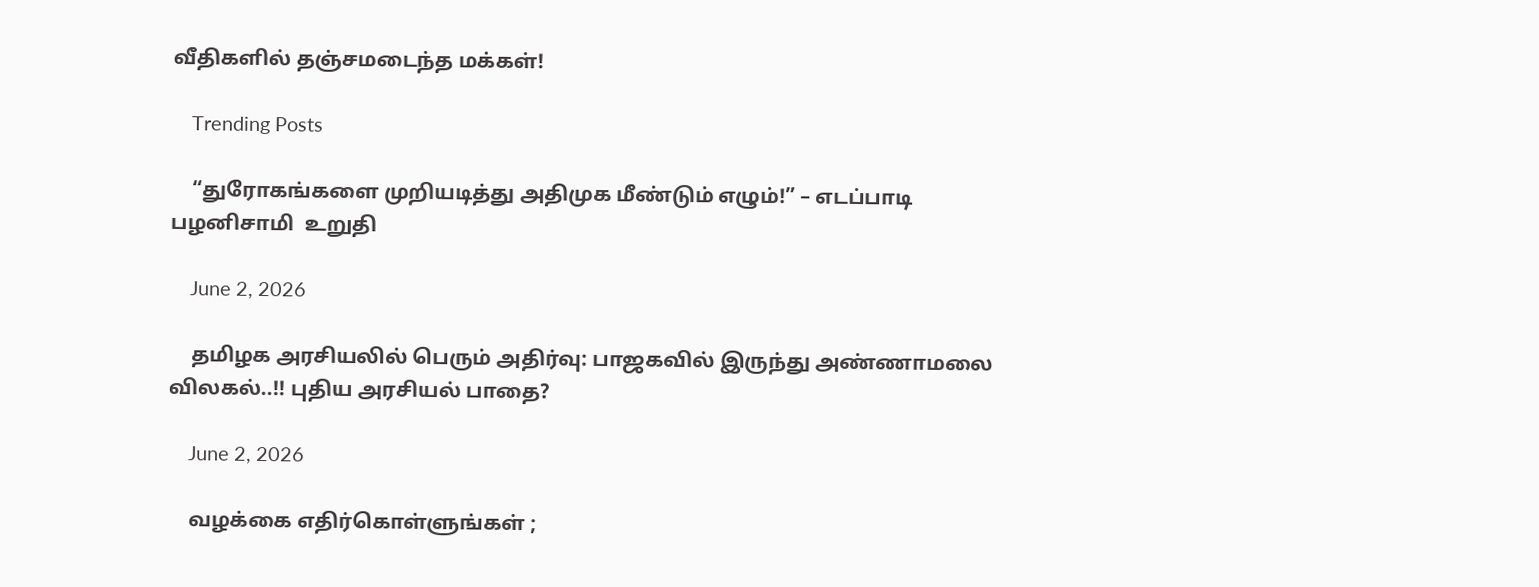வீதிகளில் தஞ்சமடைந்த மக்கள்!

    Trending Posts

    “துரோகங்களை முறியடித்து அதிமுக மீண்டும் எழும்!” – எடப்பாடி பழனிசாமி  உறுதி

    June 2, 2026

    தமிழக அரசியலில் பெரும் அதிர்வு: பாஜகவில் இருந்து அண்ணாமலை விலகல்..!! புதிய அரசியல் பாதை?

    June 2, 2026

    வழக்கை எதிர்கொள்ளுங்கள் ;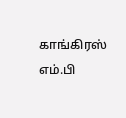காங்கிரஸ் எம்.பி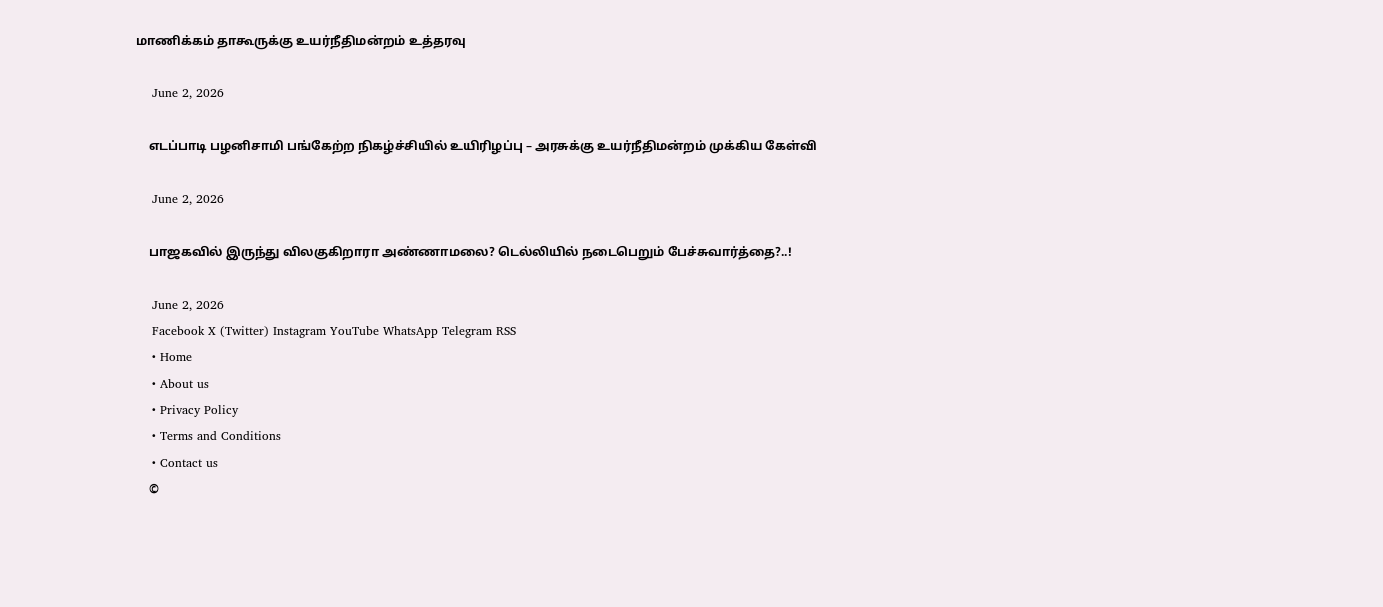மாணிக்கம் தாகூருக்கு உயர்நீதிமன்றம் உத்தரவு

    June 2, 2026

    எடப்பாடி பழனிசாமி பங்கேற்ற நிகழ்ச்சியில் உயிரிழப்பு – அரசுக்கு உயர்நீதிமன்றம் முக்கிய கேள்வி

    June 2, 2026

    பாஜகவில் இருந்து விலகுகிறாரா அண்ணாமலை? டெல்லியில் நடைபெறும் பேச்சுவார்த்தை?..!

    June 2, 2026
    Facebook X (Twitter) Instagram YouTube WhatsApp Telegram RSS
    • Home
    • About us
    • Privacy Policy
    • Terms and Conditions
    • Contact us
    ©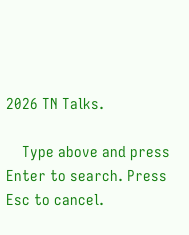2026 TN Talks.

    Type above and press Enter to search. Press Esc to cancel.